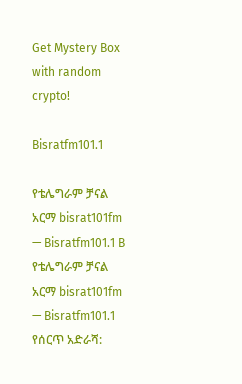Get Mystery Box with random crypto!

Bisratfm101.1

የቴሌግራም ቻናል አርማ bisrat101fm — Bisratfm101.1 B
የቴሌግራም ቻናል አርማ bisrat101fm — Bisratfm101.1
የሰርጥ አድራሻ: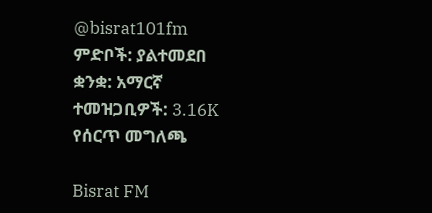@bisrat101fm
ምድቦች: ያልተመደበ
ቋንቋ: አማርኛ
ተመዝጋቢዎች: 3.16K
የሰርጥ መግለጫ

Bisrat FM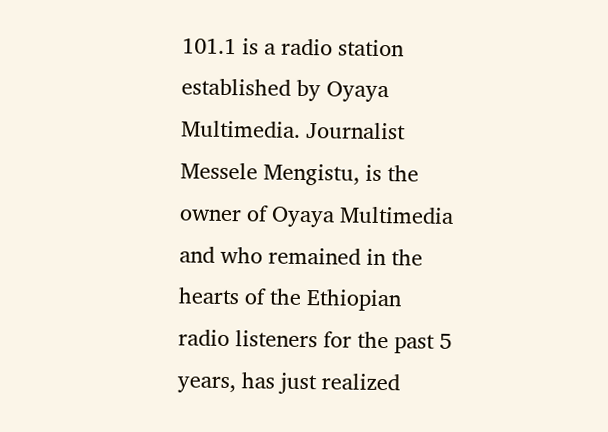101.1 is a radio station established by Oyaya Multimedia. Journalist Messele Mengistu, is the owner of Oyaya Multimedia and who remained in the hearts of the Ethiopian radio listeners for the past 5 years, has just realized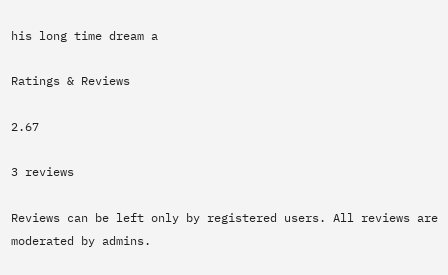his long time dream a

Ratings & Reviews

2.67

3 reviews

Reviews can be left only by registered users. All reviews are moderated by admins.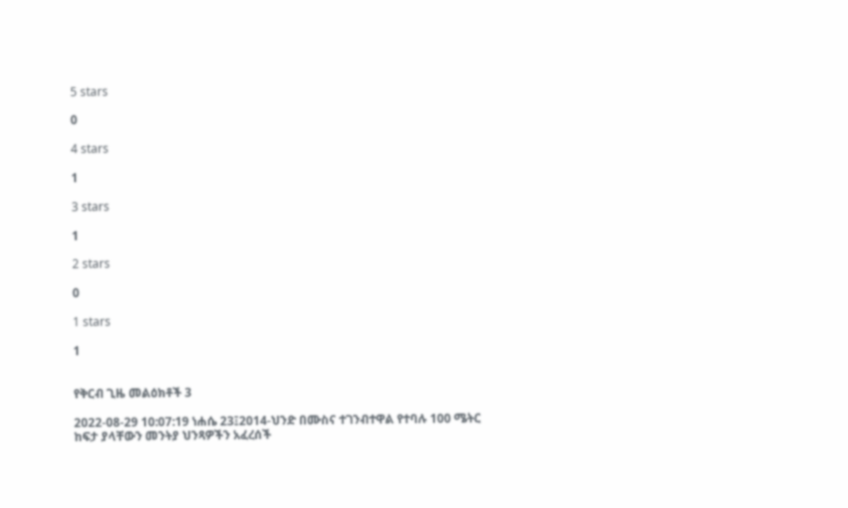5 stars

0

4 stars

1

3 stars

1

2 stars

0

1 stars

1


የቅርብ ጊዜ መልዕክቶች 3

2022-08-29 10:07:19 ነሐሴ 23፤2014-ህንድ በሙስና ተገንብተዋል የተባሉ 100 ሜትር ከፍታ ያላቸውን መንትያ ህንጻዎችን አፈረሰች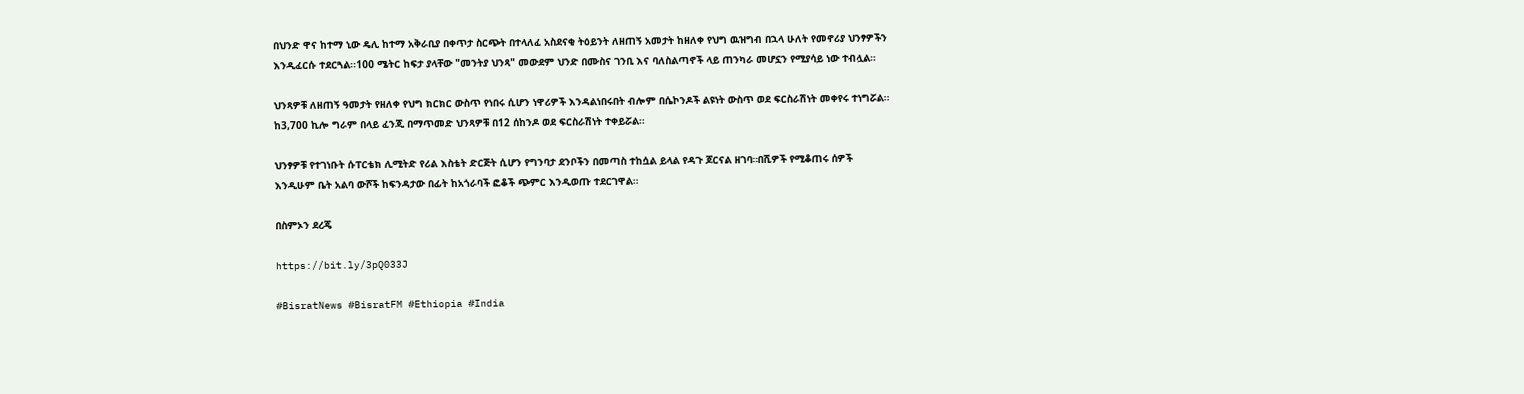በህንድ ዋና ከተማ ኒው ዴሊ ከተማ አቅራቢያ በቀጥታ ስርጭት በተላለፈ አስደናቂ ትዕይንት ለዘጠኝ አመታት ከዘለቀ የህግ ዉዝግብ በኋላ ሁለት የመኖሪያ ህንፃዎችን እንዲፈርሱ ተደርጓል፡፡100 ሜትር ከፍታ ያላቸው "መንትያ ህንጻ" መውደም ህንድ በሙስና ገንቢ እና ባለስልጣኖች ላይ ጠንካራ መሆኗን የሚያሳይ ነው ተብሏል።

ህንጻዎቹ ለዘጠኝ ዓመታት የዘለቀ የህግ ክርክር ውስጥ የነበሩ ሲሆን ነዋሪዎች እንዳልነበሩበት ብሎም በሴኮንዶች ልዩነት ውስጥ ወደ ፍርስራሽነት መቀየሩ ተነግሯል፡፡ከ3,700 ኪሎ ግራም በላይ ፈንጂ በማጥመድ ህንጻዎቹ በ12 ሰከንዶ ወደ ፍርስራሽነት ተቀይሯል፡፡

ህንፃዎቹ የተገነቡት ሱፐርቴክ ሊሚትድ የሪል እስቴት ድርጅት ሲሆን የግንባታ ደንቦችን በመጣስ ተከሷል ይላል የዳጉ ጆርናል ዘገባ።በሺዎች የሚቆጠሩ ሰዎች እንዲሁም ቤት አልባ ውሾች ከፍንዳታው በፊት ከአጎራባች ፎቆች ጭምር እንዲወጡ ተደርገዋል፡፡

በስምኦን ደረጄ

https://bit.ly/3pQ033J

#BisratNews #BisratFM #Ethiopia #India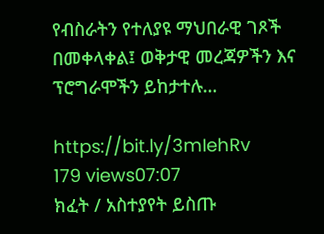የብስራትን የተለያዩ ማህበራዊ ገጾች በመቀላቀል፤ ወቅታዊ መረጃዎችን እና ፕሮግራሞችን ይከታተሉ…

https://bit.ly/3mIehRv
179 views07:07
ክፈት / አስተያየት ይስጡ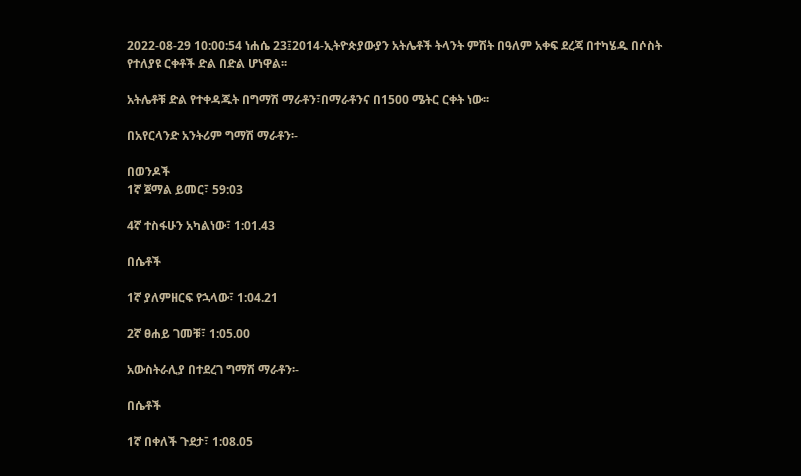2022-08-29 10:00:54 ነሐሴ 23፤2014-ኢትዮጵያውያን አትሌቶች ትላንት ምሽት በዓለም አቀፍ ደረጃ በተካሄዱ በሶስት የተለያዩ ርቀቶች ድል በድል ሆነዋል፡፡

አትሌቶቹ ድል የተቀዳጁት በግማሽ ማራቶን፣በማራቶንና በ1500 ሜትር ርቀት ነው፡፡

በአየርላንድ አንትሪም ግማሽ ማራቶን፡-

በወንዶች
1ኛ ጀማል ይመር፣ 59:03

4ኛ ተስፋሁን አካልነው፣ 1:01.43

በሴቶች

1ኛ ያለምዘርፍ የኋላው፣ 1:04.21

2ኛ ፀሐይ ገመቹ፣ 1:05.00

አውስትራሊያ በተደረገ ግማሽ ማራቶን፡-

በሴቶች

1ኛ በቀለች ጉደታ፣ 1:08.05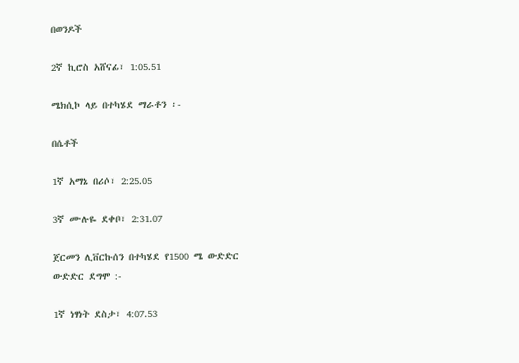በወንዶች

2ኛ ኪሮስ አሸናፊ፣ 1:05.51

ሜክሲኮ ላይ በተካሄደ ማራቶን ፡-

በሴቶች

1ኛ አማኔ በሪሶ፣ 2:25.05

3ኛ ሙሉዬ ደቀቦ፣ 2:31.07

ጀርመን ሊቨርኩሰን በተካሄደ የ1500 ሜ ውድድር ውድድር ደግሞ :-

1ኛ ነፃነት ደስታ፣ 4:07.53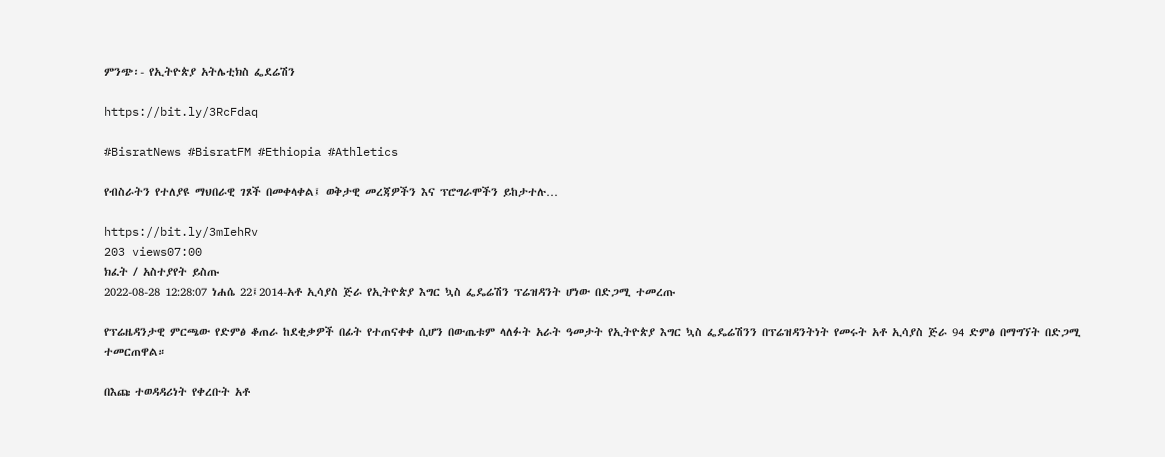ምንጭ፡- የኢትዮጵያ አትሌቲክስ ፌደሬሽን

https://bit.ly/3RcFdaq

#BisratNews #BisratFM #Ethiopia #Athletics

የብስራትን የተለያዩ ማህበራዊ ገጾች በመቀላቀል፤ ወቅታዊ መረጃዎችን እና ፕሮግራሞችን ይከታተሉ…

https://bit.ly/3mIehRv
203 views07:00
ክፈት / አስተያየት ይስጡ
2022-08-28 12:28:07 ነሐሴ 22፤2014-አቶ ኢሳያስ ጅራ የኢትዮጵያ እግር ኳስ ፌዴሬሽን ፕሬዝዳንት ሆነው በድጋሚ ተመረጡ

የፕሬዜዳንታዊ ምርጫው የድምፅ ቆጠራ ከደቂቃዎች በፊት የተጠናቀቀ ሲሆን በውጤቱም ላለፉት አራት ዓመታት የኢትዮጵያ እግር ኳስ ፌዴሬሽንን በፕሬዝዳንትነት የመሩት አቶ ኢሳያስ ጅራ 94 ድምፅ በማግኘት በድጋሚ ተመርጠዋል።

በእጩ ተወዳዳሪነት የቀረቡት አቶ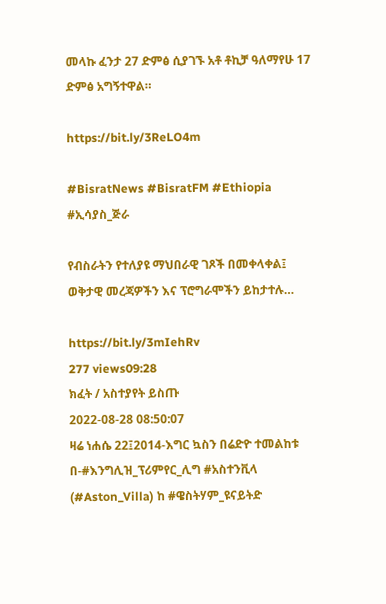መላኩ ፈንታ 27 ድምፅ ሲያገኙ አቶ ቶኪቻ ዓለማየሁ 17 ድምፅ አግኝተዋል።

https://bit.ly/3ReLO4m

#BisratNews #BisratFM #Ethiopia #ኢሳያስ_ጅራ

የብስራትን የተለያዩ ማህበራዊ ገጾች በመቀላቀል፤ ወቅታዊ መረጃዎችን እና ፕሮግራሞችን ይከታተሉ…

https://bit.ly/3mIehRv
277 views09:28
ክፈት / አስተያየት ይስጡ
2022-08-28 08:50:07
ዛሬ ነሐሴ 22፤2014-እግር ኳስን በሬድዮ ተመልከቱ በ-#እንግሊዝ_ፕሪምየር_ሊግ #አስተንቪላ (#Aston_Villa) ከ #ዌስትሃም_ዩናይትድ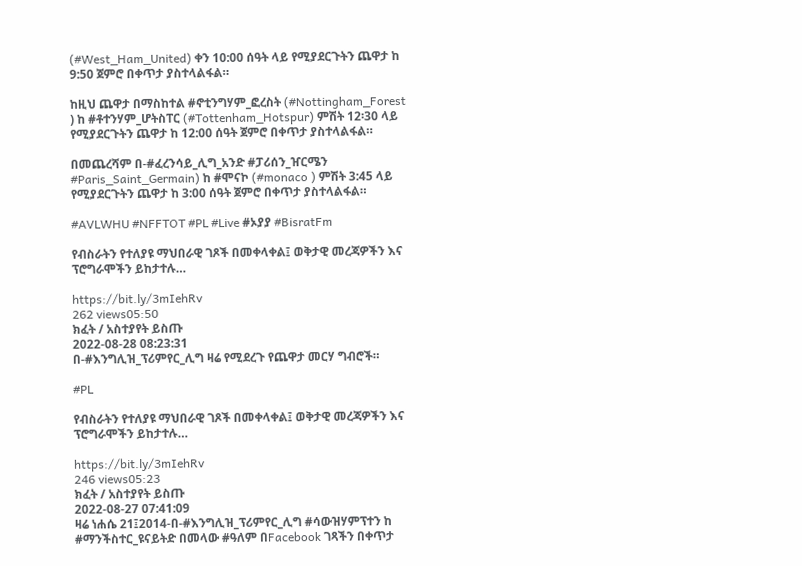(#West_Ham_United) ቀን 10:00 ሰዓት ላይ የሚያደርጉትን ጨዋታ ከ 9:50 ጀምሮ በቀጥታ ያስተላልፋል።

ከዚህ ጨዋታ በማስከተል #ኖቲንግሃም_ፎረስት (#Nottingham_Forest ) ከ #ቶተንሃም_ሆትስፐር (#Tottenham_Hotspur) ምሽት 12፡30 ላይ የሚያደርጉትን ጨዋታ ከ 12:00 ሰዓት ጀምሮ በቀጥታ ያስተላልፋል።

በመጨረሻም በ-#ፈረንሳይ_ሊግ_አንድ #ፓሪሰን_ዠርሜን #Paris_Saint_Germain) ከ #ሞናኮ (#monaco ) ምሽት 3:45 ላይ የሚያደርጉትን ጨዋታ ከ 3:00 ሰዓት ጀምሮ በቀጥታ ያስተላልፋል።

#AVLWHU #NFFTOT #PL #Live #ኦያያ #BisratFm

የብስራትን የተለያዩ ማህበራዊ ገጾች በመቀላቀል፤ ወቅታዊ መረጃዎችን እና ፕሮግራሞችን ይከታተሉ…

https://bit.ly/3mIehRv
262 views05:50
ክፈት / አስተያየት ይስጡ
2022-08-28 08:23:31
በ-#እንግሊዝ_ፕሪምየር_ሊግ ዛሬ የሚደረጉ የጨዋታ መርሃ ግብሮች።

#PL

የብስራትን የተለያዩ ማህበራዊ ገጾች በመቀላቀል፤ ወቅታዊ መረጃዎችን እና ፕሮግራሞችን ይከታተሉ…

https://bit.ly/3mIehRv
246 views05:23
ክፈት / አስተያየት ይስጡ
2022-08-27 07:41:09
ዛሬ ነሐሴ 21፤2014-በ-#እንግሊዝ_ፕሪምየር_ሊግ #ሳውዝሃምፕተን ከ #ማንችስተር_ዩናይትድ በመላው #ዓለም በFacebook ገጻችን በቀጥታ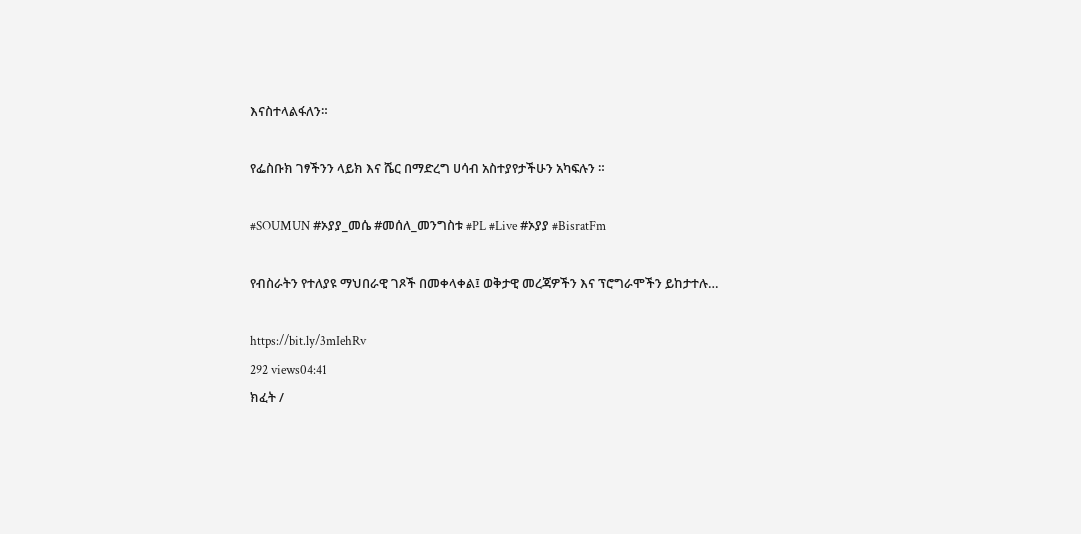እናስተላልፋለን።

የፌስቡክ ገፃችንን ላይክ እና ሼር በማድረግ ሀሳብ አስተያየታችሁን አካፍሉን ።

#SOUMUN #ኦያያ_መሴ #መሰለ_መንግስቱ #PL #Live #ኦያያ #BisratFm

የብስራትን የተለያዩ ማህበራዊ ገጾች በመቀላቀል፤ ወቅታዊ መረጃዎችን እና ፕሮግራሞችን ይከታተሉ…

https://bit.ly/3mIehRv
292 views04:41
ክፈት /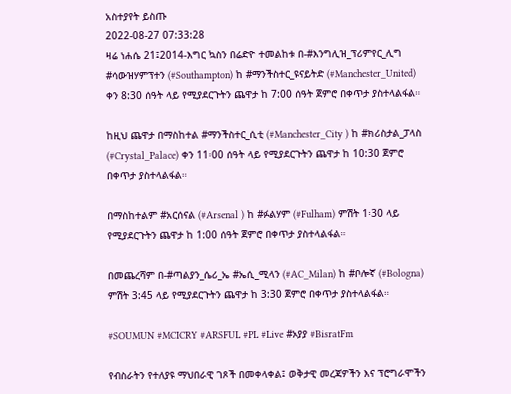አስተያየት ይስጡ
2022-08-27 07:33:28
ዛሬ ነሐሴ 21፤2014-እግር ኳስን በሬድዮ ተመልከቱ በ-#እንግሊዝ_ፕሪምየር_ሊግ #ሳውዝሃምፕተን (#Southampton) ከ #ማንችስተር_ዩናይትድ (#Manchester_United) ቀን 8:30 ሰዓት ላይ የሚያደርጉትን ጨዋታ ከ 7:00 ሰዓት ጀምሮ በቀጥታ ያስተላልፋል።

ከዚህ ጨዋታ በማስከተል #ማንችስተር_ሲቲ (#Manchester_City ) ከ #ክሪስታል_ፓላስ (#Crystal_Palace) ቀን 11፡00 ሰዓት ላይ የሚያደርጉትን ጨዋታ ከ 10:30 ጀምሮ በቀጥታ ያስተላልፋል።

በማስከተልም #አርሰናል (#Arsenal ) ከ #ፉልሃም (#Fulham) ምሽት 1፡30 ላይ የሚያደርጉትን ጨዋታ ከ 1:00 ሰዓት ጀምሮ በቀጥታ ያስተላልፋል።

በመጨረሻም በ-#ጣልያን_ሴሪ_ኤ #ኤሲ_ሚላን (#AC_Milan) ከ #ቦሎኛ (#Bologna) ምሽት 3:45 ላይ የሚያደርጉትን ጨዋታ ከ 3:30 ጀምሮ በቀጥታ ያስተላልፋል።

#SOUMUN #MCICRY #ARSFUL #PL #Live #ኦያያ #BisratFm

የብስራትን የተለያዩ ማህበራዊ ገጾች በመቀላቀል፤ ወቅታዊ መረጃዎችን እና ፕሮግራሞችን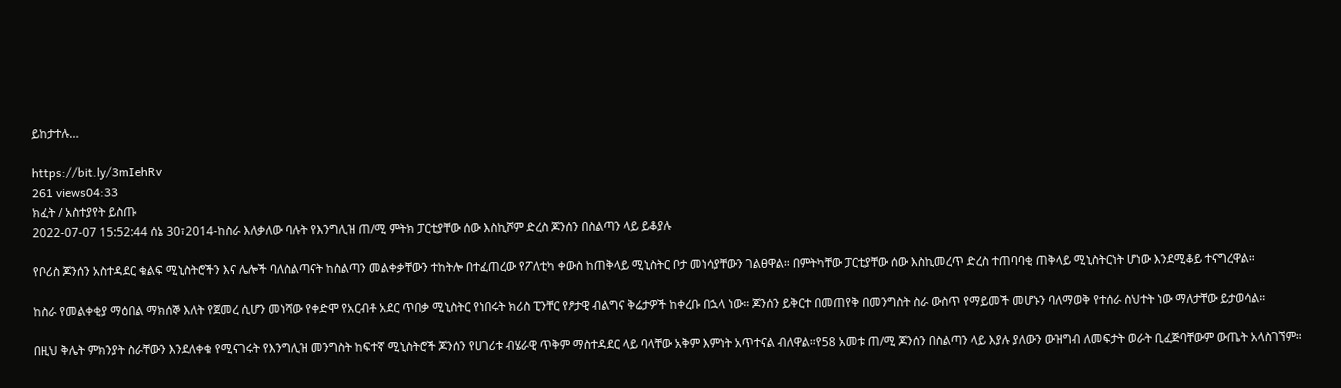ይከታተሉ…

https://bit.ly/3mIehRv
261 views04:33
ክፈት / አስተያየት ይስጡ
2022-07-07 15:52:44 ሰኔ 30፣2014-ከስራ እለቃለው ባሉት የእንግሊዝ ጠ/ሚ ምትክ ፓርቲያቸው ሰው እስኪሾም ድረስ ጆንሰን በስልጣን ላይ ይቆያሉ

የቦሪስ ጆንሰን አስተዳደር ቁልፍ ሚኒስትሮችን እና ሌሎች ባለስልጣናት ከስልጣን መልቀቃቸውን ተከትሎ በተፈጠረው የፖለቲካ ቀውስ ከጠቅላይ ሚኒስትር ቦታ መነሳያቸውን ገልፀዋል። በምትካቸው ፓርቲያቸው ሰው እስኪመረጥ ድረስ ተጠባባቂ ጠቅላይ ሚኒስትርነት ሆነው እንደሚቆይ ተናግረዋል።

ከስራ የመልቀቂያ ማዕበል ማክሰኞ እለት የጀመረ ሲሆን መነሻው የቀድሞ የአርብቶ አደር ጥበቃ ሚኒስትር የነበሩት ክሪስ ፒንቸር የፆታዊ ብልግና ቅሬታዎች ከቀረቡ በኋላ ነው። ጆንሰን ይቅርተ በመጠየቅ በመንግስት ስራ ውስጥ የማይመች መሆኑን ባለማወቅ የተሰራ ስህተት ነው ማለታቸው ይታወሳል።

በዚህ ቅሌት ምክንያት ስራቸውን እንደለቀቁ የሚናገሩት የእንግሊዝ መንግስት ከፍተኛ ሚኒስትሮች ጆንሰን የሀገሪቱ ብሄራዊ ጥቅም ማስተዳደር ላይ ባላቸው አቅም እምነት አጥተናል ብለዋል።የ58 አመቱ ጠ/ሚ ጆንሰን በስልጣን ላይ እያሉ ያለውን ውዝግብ ለመፍታት ወራት ቢፈጅባቸውም ውጤት አላስገኘም።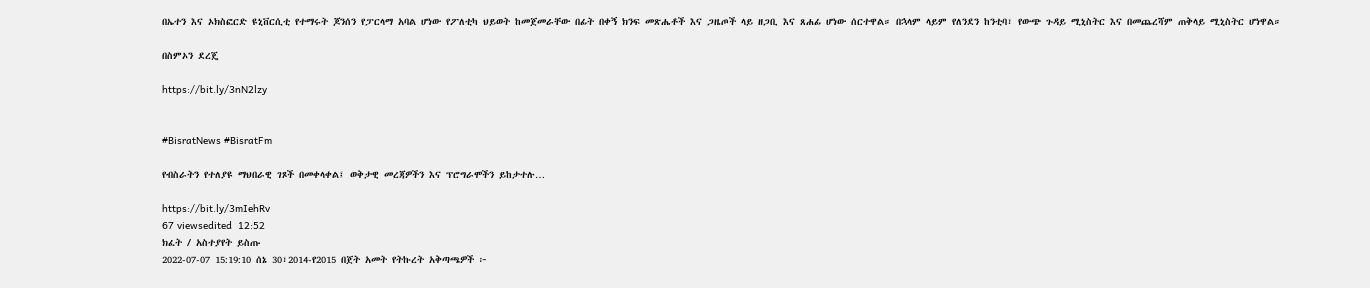በኤተን እና ኦክስፎርድ ዩኒቨርሲቲ የተማሩት ጆንሰን የፓርላማ አባል ሆነው የፖለቲካ ህይወት ከመጀመራቸው በፊት በቀኝ ክንፍ መጽሔቶች እና ጋዜጦች ላይ ዘጋቢ እና ጸሐፊ ሆነው ሰርተዋል። በኋላም ላይም የለንደን ከንቲባ፣ የውጭ ጉዳይ ሚኒስትር እና በመጨረሻም ጠቅላይ ሚኒስትር ሆነዋል።

በስምኦን ደረጄ

https://bit.ly/3nN2lzy


#BisratNews #BisratFm

የብስራትን የተለያዩ ማህበራዊ ገጾች በመቀላቀል፤ ወቅታዊ መረጃዎችን እና ፕሮግራሞችን ይከታተሉ…

https://bit.ly/3mIehRv
67 viewsedited  12:52
ክፈት / አስተያየት ይስጡ
2022-07-07 15:19:10 ሰኔ 30፣2014-የ2015 በጀት አመት የትኩረት አቅጣጫዎች ፦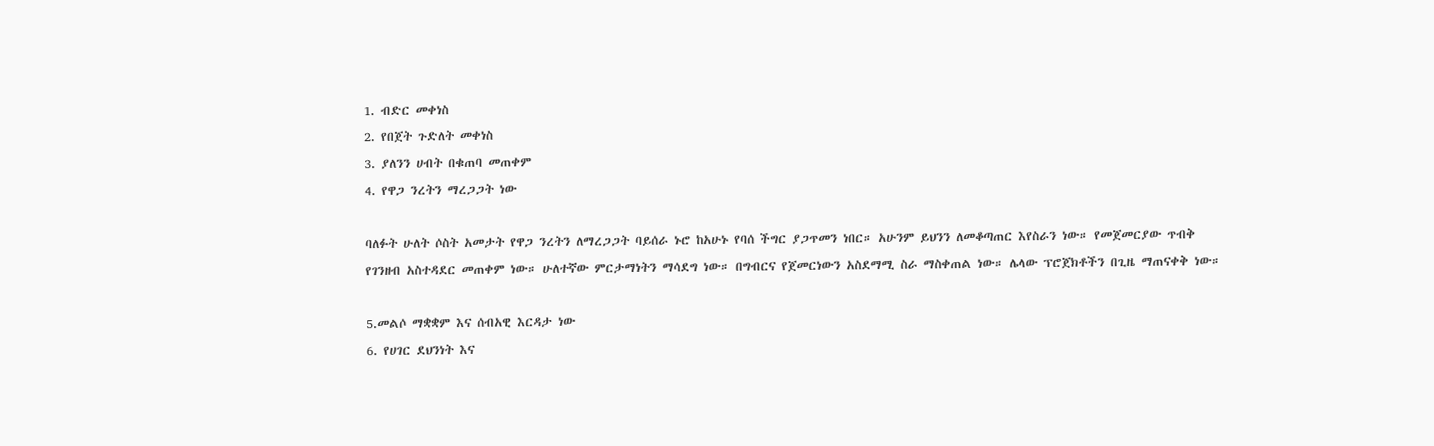1. ብድር መቀነስ
2. የበጀት ጉድለት መቀነስ
3. ያለንን ሀብት በቁጠባ መጠቀም
4. የዋጋ ንረትን ማረጋጋት ነው

ባለፉት ሁለት ሶስት አመታት የዋጋ ንረትን ለማረጋጋት ባይሰራ ኑሮ ከአሁኑ የባሰ ችግር ያጋጥመን ነበር። አሁንም ይህንን ለመቆጣጠር እየስራን ነው። የመጀመርያው ጥብቅ የገንዘብ አስተዳደር መጠቀም ነው። ሁለተኛው ምርታማነትን ማሳደግ ነው። በግብርና የጀመርነውን አስደማሚ ስራ ማስቀጠል ነው። ሌላው ፕሮጀክቶችን በጊዜ ማጠናቀቅ ነው።

5.መልሶ ማቋቋም እና ሰብአዊ እርዳታ ነው
6. የሀገር ደህንነት እና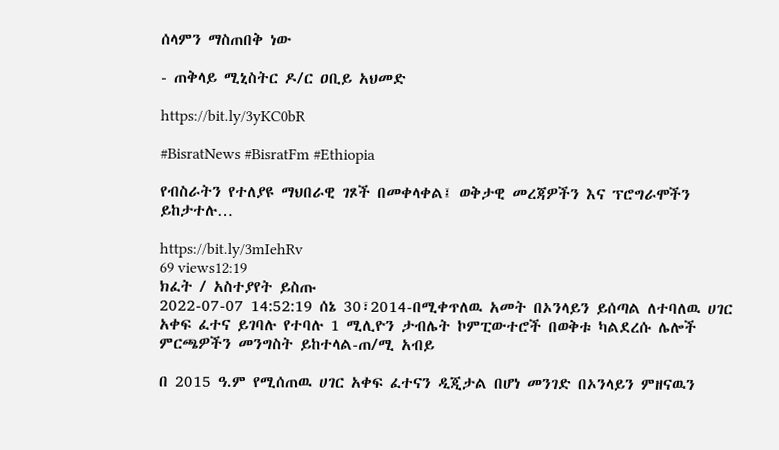ሰላምን ማስጠበቅ ነው

- ጠቅላይ ሚኒስትር ዶ/ር ዐቢይ አህመድ

https://bit.ly/3yKC0bR

#BisratNews #BisratFm #Ethiopia

የብስራትን የተለያዩ ማህበራዊ ገጾች በመቀላቀል፤ ወቅታዊ መረጃዎችን እና ፕሮግራሞችን ይከታተሉ…

https://bit.ly/3mIehRv
69 views12:19
ክፈት / አስተያየት ይስጡ
2022-07-07 14:52:19 ሰኔ 30፣2014-በሚቀጥለዉ አመት በኦንላይን ይሰጣል ለተባለዉ ሀገር አቀፍ ፈተና ይገባሉ የተባሉ 1 ሚሊዮን ታብሌት ኮምፒውተሮች በወቅቱ ካልደረሱ ሌሎች ምርጫዎችን መንግስት ይከተላል-ጠ/ሚ አብይ

በ 2015 ዓ.ም የሚሰጠዉ ሀገር አቀፍ ፈተናን ዲጂታል በሆነ መንገድ በኦንላይን ምዘናዉን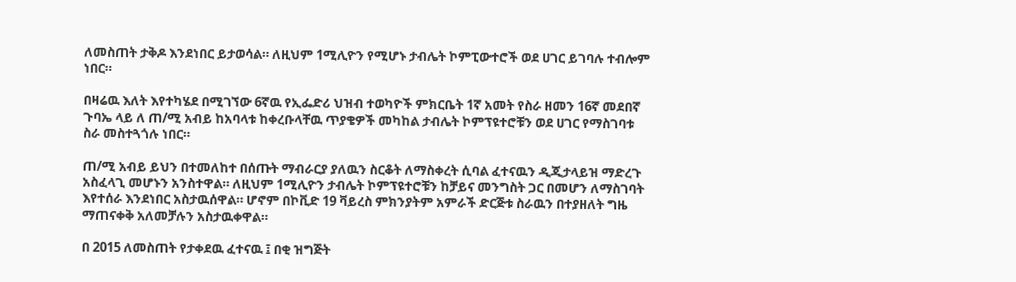ለመስጠት ታቅዶ እንደነበር ይታወሳል። ለዚህም 1ሚሊዮን የሚሆኑ ታብሌት ኮምፒውተሮች ወደ ሀገር ይገባሉ ተብሎም ነበር።

በዛሬዉ እለት እየተካሄደ በሚገኘው 6ኛዉ የኢፌድሪ ህዝብ ተወካዮች ምክርቤት 1ኛ አመት የስራ ዘመን 16ኛ መደበኛ ጉባኤ ላይ ለ ጠ/ሚ አብይ ከአባላቱ ከቀረቡላቸዉ ጥያቄዎች መካከል ታብሌት ኮምፕዩተሮቹን ወደ ሀገር የማስገባቱ ስራ መስተጓጎሉ ነበር።

ጠ/ሚ አብይ ይህን በተመለከተ በሰጡት ማብራርያ ያለዉን ስርቆት ለማስቀረት ሲባል ፈተናዉን ዲጂታላይዝ ማድረጉ አስፈላጊ መሆኑን አንስተዋል። ለዚህም 1ሚሊዮን ታብሌት ኮምፕዩተሮቹን ከቻይና መንግስት ጋር በመሆን ለማስገባት እየተሰራ እንደነበር አስታዉሰዋል። ሆኖም በኮቪድ 19 ቫይረስ ምክንያትም አምራች ድርጅቱ ስራዉን በተያዘለት ግዜ ማጠናቀቅ አለመቻሉን አስታዉቀዋል።

በ 2015 ለመስጠት የታቀደዉ ፈተናዉ ፤ በቂ ዝግጅት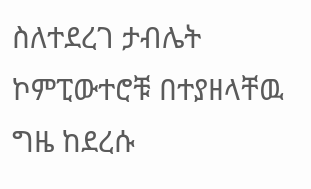ስለተደረገ ታብሌት ኮምፒውተሮቹ በተያዘላቸዉ ግዜ ከደረሱ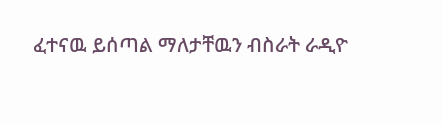ፈተናዉ ይሰጣል ማለታቸዉን ብስራት ራዲዮ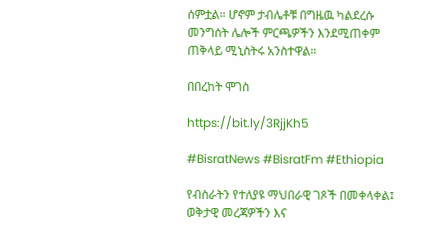ሰምቷል። ሆኖም ታብሌቶቹ በግዜዉ ካልደረሱ መንግሰት ሌሎች ምርጫዎችን እንደሚጠቀም ጠቅላይ ሚኒስትሩ አንስተዋል።

በበረከት ሞገስ

https://bit.ly/3RjjKh5

#BisratNews #BisratFm #Ethiopia

የብስራትን የተለያዩ ማህበራዊ ገጾች በመቀላቀል፤ ወቅታዊ መረጃዎችን እና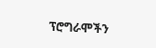ፕሮግራሞችን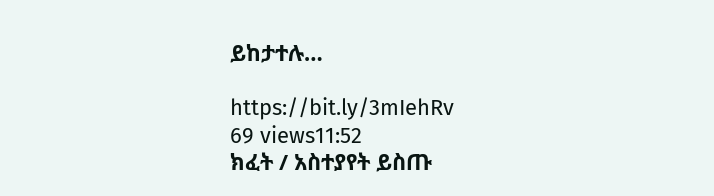ይከታተሉ…

https://bit.ly/3mIehRv
69 views11:52
ክፈት / አስተያየት ይስጡ